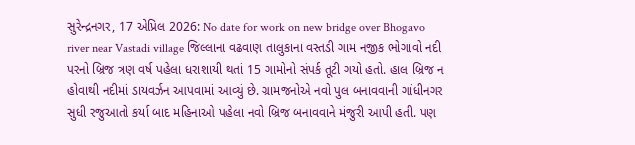સુરેન્દ્રનગર, 17 એપ્રિલ 2026: No date for work on new bridge over Bhogavo river near Vastadi village જિલ્લાના વઢવાણ તાલુકાના વસ્તડી ગામ નજીક ભોગાવો નદી પરનો બ્રિજ ત્રણ વર્ષ પહેલા ધરાશાયી થતાં 15 ગામોનો સંપર્ક તૂટી ગયો હતો. હાલ બ્રિજ ન હોવાથી નદીમાં ડાયવર્ઝન આપવામાં આવ્યું છે. ગ્રામજનોએ નવો પુલ બનાવવાની ગાંધીનગર સુધી રજુઆતો કર્યા બાદ મહિનાઓ પહેલા નવો બ્રિજ બનાવવાને મંજુરી આપી હતી. પણ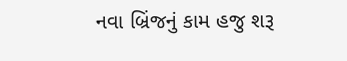નવા બ્રિંજનું કામ હજુ શરૂ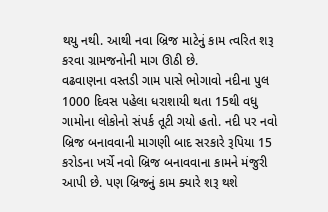થયુ નથી. આથી નવા બ્રિજ માટેનું કામ ત્વરિત શરૂ કરવા ગ્રામજનોની માગ ઊઠી છે.
વઢવાણના વસ્તડી ગામ પાસે ભોગાવો નદીના પુલ 1000 દિવસ પહેલા ધરાશાયી થતા 15થી વધુ ગામોના લોકોનો સંપર્ક તૂટી ગયો હતો. નદી પર નવો બ્રિજ બનાવવાની માગણી બાદ સરકારે રૂપિયા 15 કરોડના ખર્ચે નવો બ્રિજ બનાવવાના કામને મંજુરી આપી છે. પણ બ્રિજનું કામ ક્યારે શરૂ થશે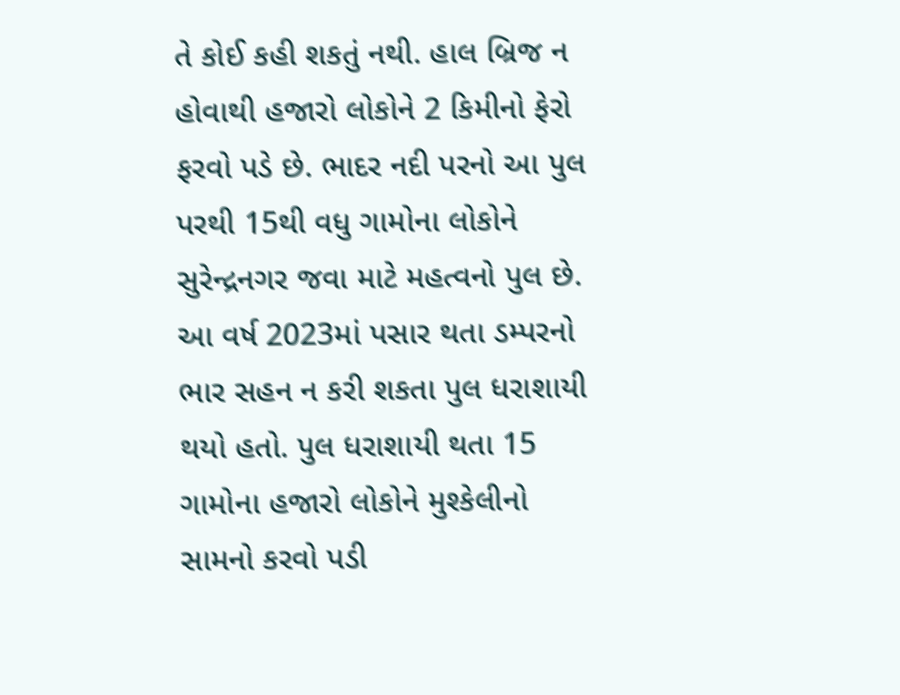તે કોઈ કહી શકતું નથી. હાલ બ્રિજ ન હોવાથી હજારો લોકોને 2 કિમીનો ફેરો ફરવો પડે છે. ભાદર નદી પરનો આ પુલ પરથી 15થી વધુ ગામોના લોકોને સુરેન્દ્રનગર જવા માટે મહત્વનો પુલ છે. આ વર્ષ 2023માં પસાર થતા ડમ્પરનો ભાર સહન ન કરી શકતા પુલ ધરાશાયી થયો હતો. પુલ ધરાશાયી થતા 15 ગામોના હજારો લોકોને મુશ્કેલીનો સામનો કરવો પડી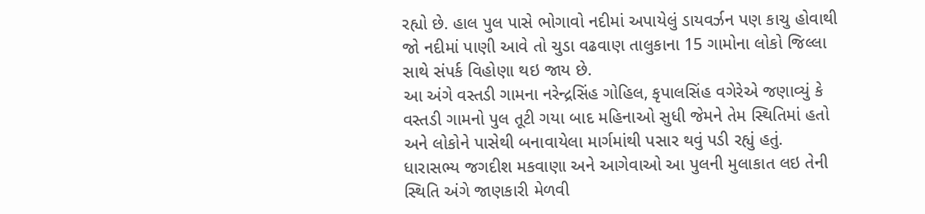રહ્યો છે. હાલ પુલ પાસે ભોગાવો નદીમાં અપાયેલું ડાયવર્ઝન પણ કાચુ હોવાથી જો નદીમાં પાણી આવે તો ચુડા વઢવાણ તાલુકાના 15 ગામોના લોકો જિલ્લા સાથે સંપર્ક વિહોણા થઇ જાય છે.
આ અંગે વસ્તડી ગામના નરેન્દ્રસિંહ ગોહિલ, કૃપાલસિંહ વગેરેએ જણાવ્યું કે વસ્તડી ગામનો પુલ તૂટી ગયા બાદ મહિનાઓ સુધી જેમને તેમ સ્થિતિમાં હતો અને લોકોને પાસેથી બનાવાયેલા માર્ગમાંથી પસાર થવું પડી રહ્યું હતું. ધારાસભ્ય જગદીશ મકવાણા અને આગેવાઓ આ પુલની મુલાકાત લઇ તેની સ્થિતિ અંગે જાણકારી મેળવી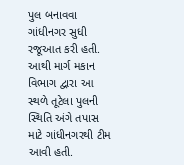પુલ બનાવવા ગાંધીનગર સુધી રજૂઆત કરી હતી. આથી માર્ગ મકાન વિભાગ દ્વારા આ સ્થળે તૂટેલા પુલની સ્થિતિ અંગે તપાસ માટે ગાંધીનગરથી ટીમ આવી હતી.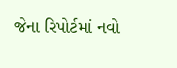જેના રિપોર્ટમાં નવો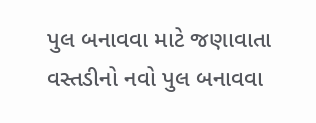પુલ બનાવવા માટે જણાવાતા વસ્તડીનો નવો પુલ બનાવવા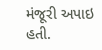મંજૂરી અપાઇ હતી.